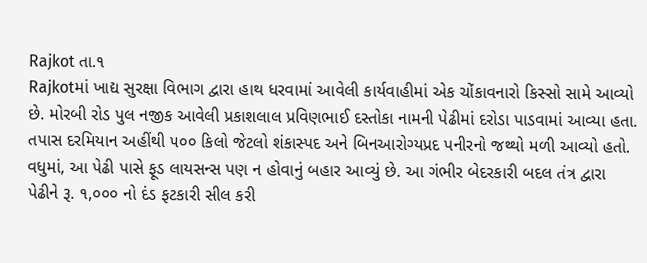Rajkot તા.૧
Rajkotમાં ખાદ્ય સુરક્ષા વિભાગ દ્વારા હાથ ધરવામાં આવેલી કાર્યવાહીમાં એક ચોંકાવનારો કિસ્સો સામે આવ્યો છે. મોરબી રોડ પુલ નજીક આવેલી પ્રકાશલાલ પ્રવિણભાઈ દસ્તોકા નામની પેઢીમાં દરોડા પાડવામાં આવ્યા હતા.
તપાસ દરમિયાન અહીંથી ૫૦૦ કિલો જેટલો શંકાસ્પદ અને બિનઆરોગ્યપ્રદ પનીરનો જથ્થો મળી આવ્યો હતો. વધુમાં, આ પેઢી પાસે ફૂડ લાયસન્સ પણ ન હોવાનું બહાર આવ્યું છે. આ ગંભીર બેદરકારી બદલ તંત્ર દ્વારા પેઢીને રૂ. ૧,૦૦૦ નો દંડ ફટકારી સીલ કરી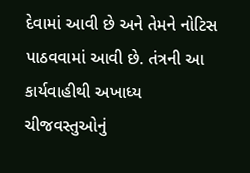દેવામાં આવી છે અને તેમને નોટિસ પાઠવવામાં આવી છે. તંત્રની આ કાર્યવાહીથી અખાધ્ય ચીજવસ્તુઓનું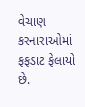વેચાણ કરનારાઓમાં ફફડાટ ફેલાયો છે.